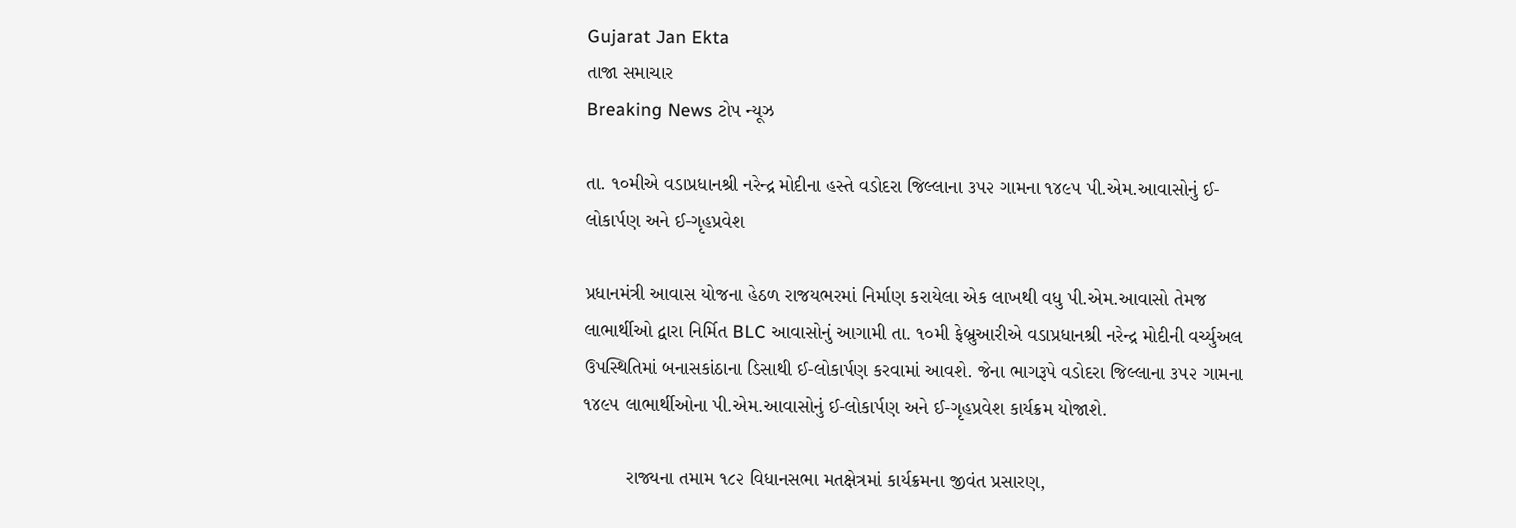Gujarat Jan Ekta
તાજા સમાચાર
Breaking News ટોપ ન્યૂઝ

તા. ૧૦મીએ વડાપ્રધાનશ્રી નરેન્દ્ર મોદીના હસ્તે વડોદરા જિલ્લાના ૩૫૨ ગામના ૧૪૯૫ પી.એમ.આવાસોનું ઈ-લોકાર્પણ અને ઈ-ગૃહપ્રવેશ

પ્રધાનમંત્રી આવાસ યોજના હેઠળ રાજયભરમાં નિર્માણ કરાયેલા એક લાખથી વધુ પી.એમ.આવાસો તેમજ લાભાર્થીઓ દ્વારા નિર્મિત BLC આવાસોનું આગામી તા. ૧૦મી ફેબ્રુઆરીએ વડાપ્રધાનશ્રી નરેન્દ્ર મોદીની વર્ચ્યુઅલ ઉપસ્થિતિમાં બનાસકાંઠાના ડિસાથી ઈ-લોકાર્પણ કરવામાં આવશે. જેના ભાગરૂપે વડોદરા જિલ્લાના ૩૫૨ ગામના ૧૪૯૫ લાભાર્થીઓના પી.એમ.આવાસોનું ઈ-લોકાર્પણ અને ઈ-ગૃહપ્રવેશ કાર્યક્રમ યોજાશે.

        રાજ્યના તમામ ૧૮૨ વિધાનસભા મતક્ષેત્રમાં કાર્યક્રમના જીવંત પ્રસારણ,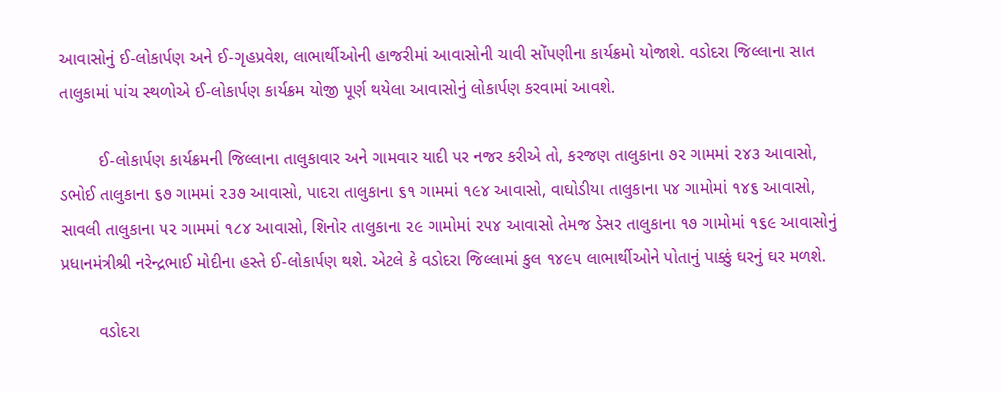આવાસોનું ઈ-લોકાર્પણ અને ઈ-ગૃહપ્રવેશ, લાભાર્થીઓની હાજરીમાં આવાસોની ચાવી સોંપણીના કાર્યક્રમો યોજાશે. વડોદરા જિલ્લાના સાત તાલુકામાં પાંચ સ્થળોએ ઈ-લોકાર્પણ કાર્યક્રમ યોજી પૂર્ણ થયેલા આવાસોનું લોકાર્પણ કરવામાં આવશે.

        ઈ-લોકાર્પણ કાર્યક્રમની જિલ્લાના તાલુકાવાર અને ગામવાર યાદી પર નજર કરીએ તો, કરજણ તાલુકાના ૭૨ ગામમાં ૨૪૩ આવાસો, ડભોઈ તાલુકાના ૬૭ ગામમાં ૨૩૭ આવાસો, પાદરા તાલુકાના ૬૧ ગામમાં ૧૯૪ આવાસો, વાઘોડીયા તાલુકાના ૫૪ ગામોમાં ૧૪૬ આવાસો, સાવલી તાલુકાના ૫૨ ગામમાં ૧૮૪ આવાસો, શિનોર તાલુકાના ૨૯ ગામોમાં ૨૫૪ આવાસો તેમજ ડેસર તાલુકાના ૧૭ ગામોમાં ૧૬૯ આવાસોનું પ્રધાનમંત્રીશ્રી નરેન્દ્રભાઈ મોદીના હસ્તે ઈ-લોકાર્પણ થશે. એટલે કે વડોદરા જિલ્લામાં કુલ ૧૪૯૫ લાભાર્થીઓને પોતાનું પાક્કું ઘરનું ઘર મળશે.

        વડોદરા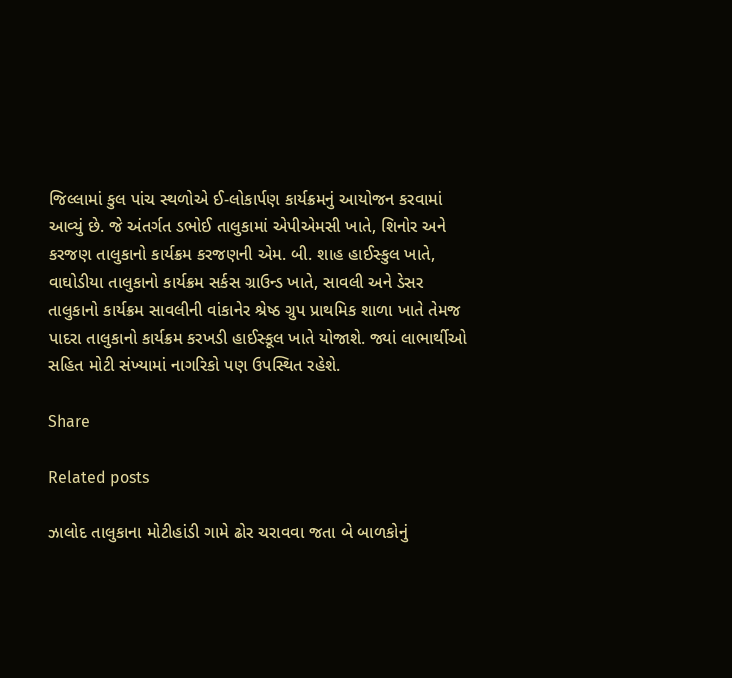જિલ્લામાં કુલ પાંચ સ્થળોએ ઈ-લોકાર્પણ કાર્યક્રમનું આયોજન કરવામાં આવ્યું છે. જે અંતર્ગત ડભોઈ તાલુકામાં એપીએમસી ખાતે, શિનોર અને કરજણ તાલુકાનો કાર્યક્રમ કરજણની એમ. બી. શાહ હાઈસ્કુલ ખાતે, વાઘોડીયા તાલુકાનો કાર્યક્રમ સર્કસ ગ્રાઉન્ડ ખાતે, સાવલી અને ડેસર તાલુકાનો કાર્યક્રમ સાવલીની વાંકાનેર શ્રેષ્ઠ ગ્રુપ પ્રાથમિક શાળા ખાતે તેમજ પાદરા તાલુકાનો કાર્યક્રમ કરખડી હાઈસ્કૂલ ખાતે યોજાશે. જ્યાં લાભાર્થીઓ સહિત મોટી સંખ્યામાં નાગરિકો પણ ઉપસ્થિત રહેશે.

Share

Related posts

ઝાલોદ તાલુકાના મોટીહાંડી ગામે ઢોર ચરાવવા જતા બે બાળકોનું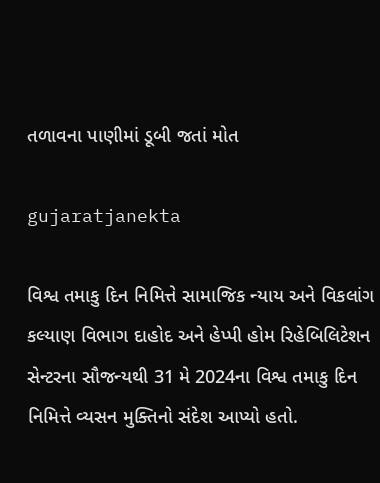તળાવના પાણીમાં ડૂબી જતાં મોત

gujaratjanekta

વિશ્વ તમાકુ દિન નિમિત્તે સામાજિક ન્યાય અને વિકલાંગ કલ્યાણ વિભાગ દાહોદ અને હેપ્પી હોમ રિહેબિલિટેશન સેન્ટરના સૌજન્યથી 31 મે 2024ના વિશ્વ તમાકુ દિન નિમિત્તે વ્યસન મુક્તિનો સંદેશ આપ્યો હતો.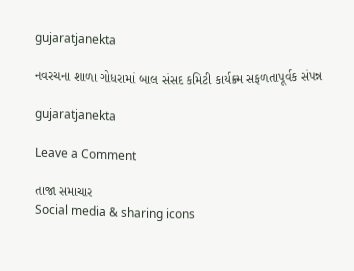gujaratjanekta

નવરચના શાળા ગોધરામાં બાલ સંસદ કમિટી કાર્યક્ર્મ સફળતાપૂર્વક સંપન્ન

gujaratjanekta

Leave a Comment

તાજા સમાચાર
Social media & sharing icons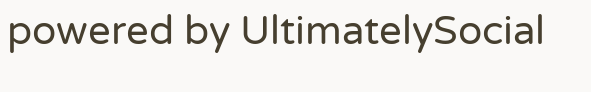powered by UltimatelySocial